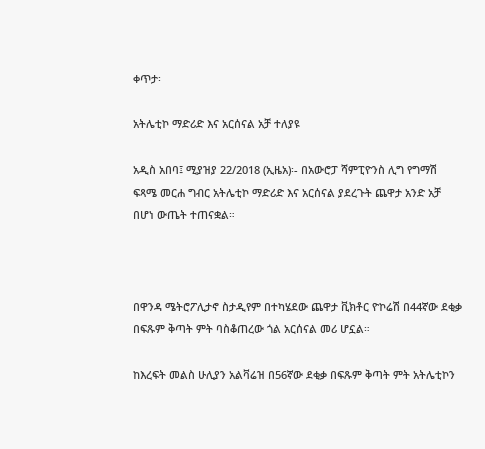ቀጥታ፡

አትሌቲኮ ማድሪድ እና አርሰናል አቻ ተለያዩ

አዲስ አበባ፤ ሚያዝያ 22/2018 (ኢዜአ)፡- በአውሮፓ ሻምፒዮንስ ሊግ የግማሽ ፍጻሜ መርሐ ግብር አትሌቲኮ ማድሪድ እና አርሰናል ያደረጉት ጨዋታ አንድ አቻ በሆነ ውጤት ተጠናቋል።



በዋንዳ ሜትሮፖሊታኖ ስታዲየም በተካሄደው ጨዋታ ቪክቶር ዮኮሬሽ በ44ኛው ደቂቃ በፍጹም ቅጣት ምት ባስቆጠረው ጎል አርሰናል መሪ ሆኗል።

ከእረፍት መልስ ሁሊያን አልቫሬዝ በ56ኛው ደቂቃ በፍጹም ቅጣት ምት አትሌቲኮን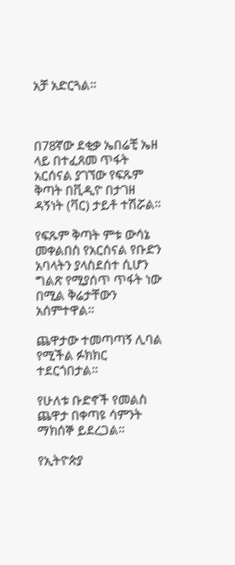አቻ አድርጓል።



በ78ኛው ደቂቃ ኤበሬቺ ኤዘ ላይ በተፈጸመ ጥፋት አርሰናል ያገኘው የፍጹም ቅጣት በቪዲዮ በታገዘ ዳኝነት (ቫር) ታይቶ ተሽሯል።

የፍጹም ቅጣት ምቱ ውሳኔ መቀልበስ የአርሰናል የቡድን አባላትን ያላስደሰተ ሲሆን ግልጽ የሚያሰጥ ጥፋት ነው በሚል ቅሬታቸውን አሰምተዋል።

ጨዋታው ተመጣጣኝ ሊባል የሚችል ፉክክር ተደርጎበታል።

የሁለቱ ቡድኖች የመልስ ጨዋታ በቀጣዩ ሳምንት ማክሰኞ ይደረጋል።

የኢትዮጵያ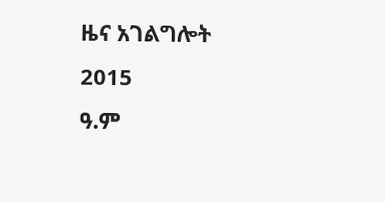ዜና አገልግሎት
2015
ዓ.ም